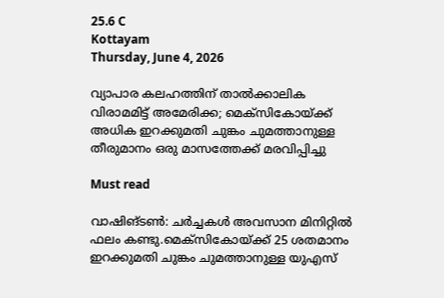25.6 C
Kottayam
Thursday, June 4, 2026

വ്യാപാര കലഹത്തിന് താല്‍ക്കാലിക വിരാമമിട്ട് അമേരിക്ക; മെക്സികോയ്ക്ക് അധിക ഇറക്കുമതി ചുങ്കം ചുമത്താനുള്ള തീരുമാനം ഒരു മാസത്തേക്ക് മരവിപ്പിച്ചു

Must read

വാഷിങ്ടണ്‍: ചര്‍ച്ചകള്‍ അവസാന മിനിറ്റില്‍ ഫലം കണ്ടു.മെക്സികോയ്ക്ക് 25 ശതമാനം ഇറക്കുമതി ചുങ്കം ചുമത്താനുള്ള യുഎസ്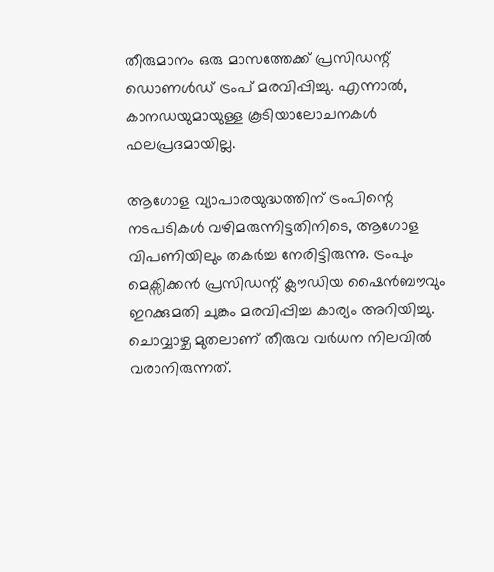തീരുമാനം ഒരു മാസത്തേക്ക് പ്രസിഡന്റ് ഡൊണള്‍ഡ് ട്രംപ് മരവിപ്പിച്ചു. എന്നാല്‍, കാനഡയുമായുള്ള കൂടിയാലോചനകള്‍ ഫലപ്രദമായില്ല.

ആഗോള വ്യാപാരയുദ്ധത്തിന് ട്രംപിന്റെ നടപടികള്‍ വഴിമരുന്നിട്ടതിനിടെ, ആഗോള വിപണിയിലും തകര്‍ച്ച നേരിട്ടിരുന്നു. ട്രംപും മെക്സിക്കന്‍ പ്രസിഡന്റ് ക്ലൗഡിയ ഷൈന്‍ബൗവും ഇറക്കുമതി ചുങ്കം മരവിപ്പിച്ച കാര്യം അറിയിച്ചു. ചൊവ്വാഴ്ച മുതലാണ് തീരുവ വര്‍ധന നിലവില്‍ വരാനിരുന്നത്.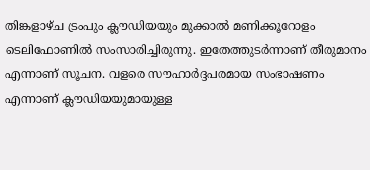തിങ്കളാഴ്ച ട്രംപും ക്ലൗഡിയയും മുക്കാല്‍ മണിക്കൂറോളം ടെലിഫോണില്‍ സംസാരിച്ചിരുന്നു. ഇതേത്തുടര്‍ന്നാണ് തീരുമാനം എന്നാണ് സൂചന. വളരെ സൗഹാര്‍ദ്ദപരമായ സംഭാഷണം എന്നാണ് ക്ലൗഡിയയുമായുള്ള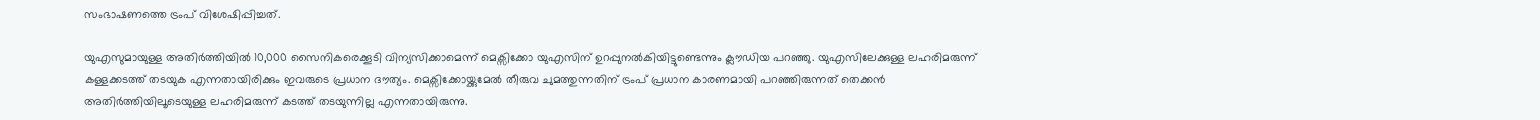സംഭാഷണത്തെ ട്രംപ് വിശേഷിപ്പിച്ചത്.

യുഎസുമായുള്ള അതിര്‍ത്തിയില്‍ 10,000 സൈനികരെക്കൂടി വിന്യസിക്കാമെന്ന് മെക്സിക്കോ യുഎസിന് ഉറപ്പുനല്‍കിയിട്ടുണ്ടെന്നും ക്ലൗഡിയ പറഞ്ഞു. യുഎസിലേക്കുള്ള ലഹരിമരുന്ന് കള്ളക്കടത്ത് തടയുക എന്നതായിരിക്കും ഇവരുടെ പ്രധാന ദൗത്യം. മെക്സിക്കോയ്ക്കുമേല്‍ തീരുവ ചുമത്തുന്നതിന് ട്രംപ് പ്രധാന കാരണമായി പറഞ്ഞിരുന്നത് തെക്കന്‍ അതിര്‍ത്തിയിലൂടെയുള്ള ലഹരിമരുന്ന് കടത്ത് തടയുന്നില്ല എന്നതായിരുന്നു.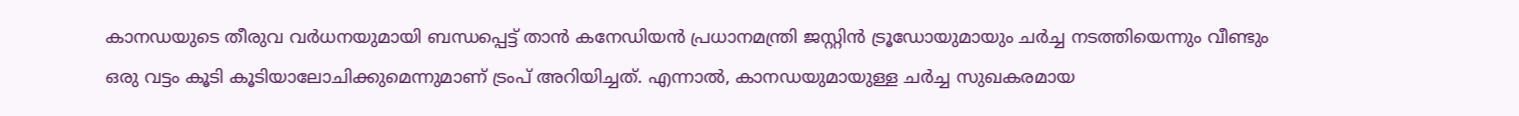കാനഡയുടെ തീരുവ വര്‍ധനയുമായി ബന്ധപ്പെട്ട് താന്‍ കനേഡിയന്‍ പ്രധാനമന്ത്രി ജസ്റ്റിന്‍ ട്രൂഡോയുമായും ചര്‍ച്ച നടത്തിയെന്നും വീണ്ടും ഒരു വട്ടം കൂടി കൂടിയാലോചിക്കുമെന്നുമാണ് ട്രംപ് അറിയിച്ചത്. എന്നാല്‍, കാനഡയുമായുള്ള ചര്‍ച്ച സുഖകരമായ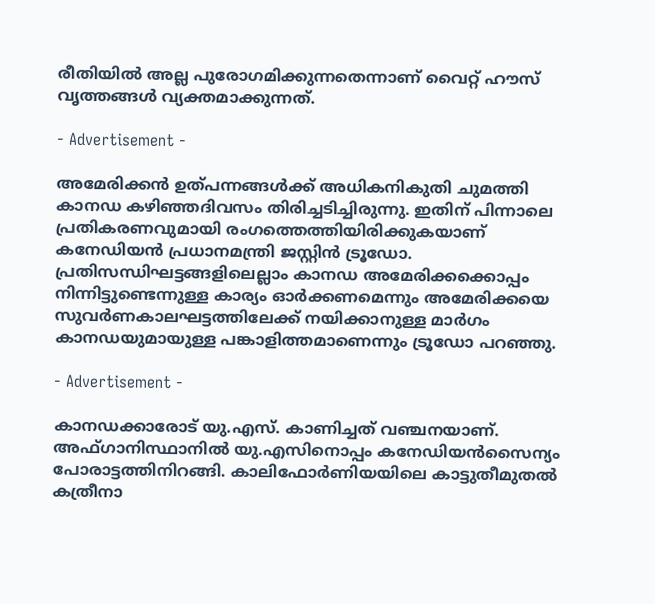രീതിയില്‍ അല്ല പുരോഗമിക്കുന്നതെന്നാണ് വൈറ്റ് ഹൗസ് വൃത്തങ്ങള്‍ വ്യക്തമാക്കുന്നത്.

- Advertisement -

അമേരിക്കന്‍ ഉത്പന്നങ്ങള്‍ക്ക് അധികനികുതി ചുമത്തി കാനഡ കഴിഞ്ഞദിവസം തിരിച്ചടിച്ചിരുന്നു. ഇതിന് പിന്നാലെ പ്രതികരണവുമായി രംഗത്തെത്തിയിരിക്കുകയാണ് കനേഡിയന്‍ പ്രധാനമന്ത്രി ജസ്റ്റിന്‍ ട്രൂഡോ. പ്രതിസന്ധിഘട്ടങ്ങളിലെല്ലാം കാനഡ അമേരിക്കക്കൊപ്പം നിന്നിട്ടുണ്ടെന്നുള്ള കാര്യം ഓര്‍ക്കണമെന്നും അമേരിക്കയെ സുവര്‍ണകാലഘട്ടത്തിലേക്ക് നയിക്കാനുള്ള മാര്‍ഗം കാനഡയുമായുള്ള പങ്കാളിത്തമാണെന്നും ട്രൂഡോ പറഞ്ഞു.

- Advertisement -

കാനഡക്കാരോട് യു.എസ്. കാണിച്ചത് വഞ്ചനയാണ്. അഫ്ഗാനിസ്ഥാനില്‍ യു.എസിനൊപ്പം കനേഡിയന്‍സൈന്യം പോരാട്ടത്തിനിറങ്ങി. കാലിഫോര്‍ണിയയിലെ കാട്ടുതീമുതല്‍ കത്രീനാ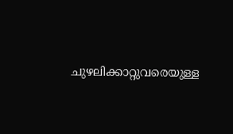ചുഴലിക്കാറ്റുവരെയുള്ള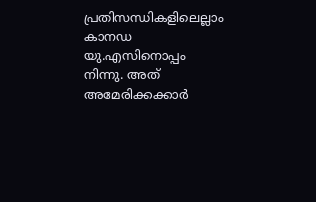പ്രതിസന്ധികളിലെല്ലാം കാനഡ യു.എസിനൊപ്പം നിന്നു. അത് അമേരിക്കക്കാര്‍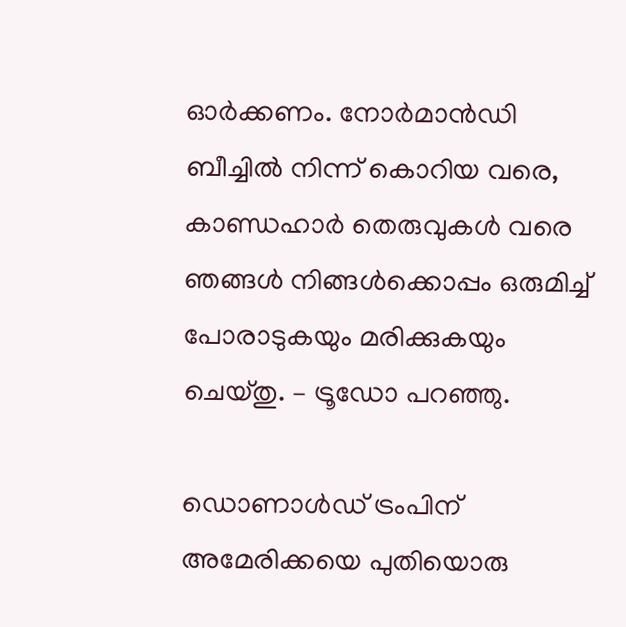ഓര്‍ക്കണം. നോര്‍മാന്‍ഡി ബീച്ചില്‍ നിന്ന് കൊറിയ വരെ, കാണ്ഡഹാര്‍ തെരുവുകള്‍ വരെ ഞങ്ങള്‍ നിങ്ങള്‍ക്കൊപ്പം ഒരുമിച്ച് പോരാടുകയും മരിക്കുകയും ചെയ്തു. – ട്രൂഡോ പറഞ്ഞു.

ഡൊണാള്‍ഡ് ട്രംപിന് അമേരിക്കയെ പുതിയൊരു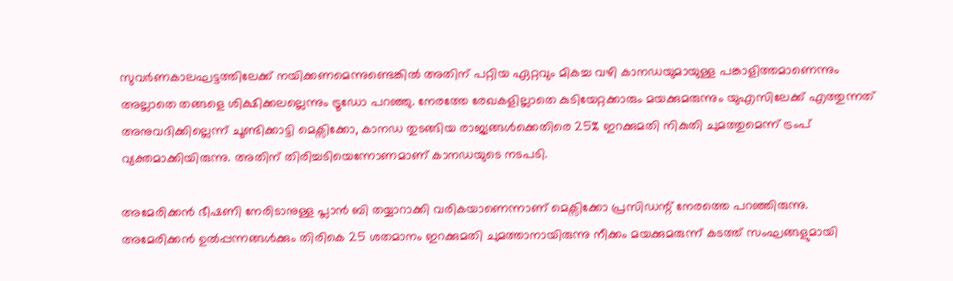സുവര്‍ണകാലഘട്ടത്തിലേക്ക് നയിക്കണമെന്നുണ്ടെങ്കില്‍ അതിന് പറ്റിയ ഏറ്റവും മികച്ച വഴി കാനഡയുമായുള്ള പങ്കാളിത്തമാണെന്നും അല്ലാതെ തങ്ങളെ ശിക്ഷിക്കലല്ലെന്നും ട്രൂഡോ പറഞ്ഞു. നേരത്തേ രേഖകളില്ലാതെ കുടിയേറ്റക്കാരും മയക്കുമരുന്നും യുഎസിലേക്ക് എത്തുന്നത് അനുവദിക്കില്ലെന്ന് ചൂണ്ടിക്കാട്ടി മെക്സിക്കോ, കാനഡ തുടങ്ങിയ രാജ്യങ്ങള്‍ക്കെതിരെ 25% ഇറക്കുമതി നികുതി ചുമത്തുമെന്ന് ട്രംപ് വ്യക്തമാക്കിയിരുന്നു. അതിന് തിരിച്ചടിയെന്നോണമാണ് കാനഡയുടെ നടപടി.

അമേരിക്കന്‍ ഭീഷണി നേരിടാനുള്ള പ്ലാന്‍ ബി തയ്യാറാക്കി വരികയാണെന്നാണ് മെക്സിക്കോ പ്രസിഡന്റ് നേരത്തെ പറഞ്ഞിരുന്നു. അമേരിക്കന്‍ ഉല്‍പ്പന്നങ്ങള്‍ക്കും തിരികെ 25 ശതമാനം ഇറക്കുമതി ചുമത്താനായിരുന്നു നീക്കം മയക്കുമരുന്ന് കടത്ത് സംഘങ്ങളുമായി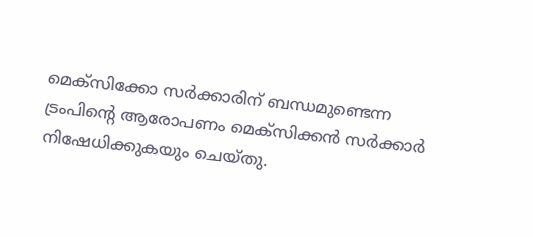മെക്സിക്കോ സര്‍ക്കാരിന് ബന്ധമുണ്ടെന്ന ട്രംപിന്റെ ആരോപണം മെക്സിക്കന്‍ സര്‍ക്കാര്‍ നിഷേധിക്കുകയും ചെയ്തു.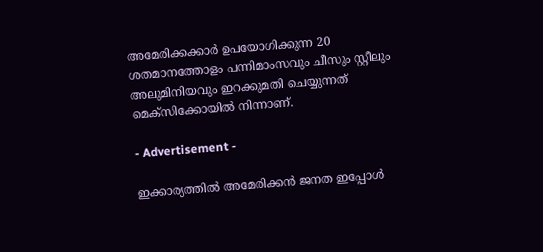അമേരിക്കക്കാര്‍ ഉപയോഗിക്കുന്ന 20 ശതമാനത്തോളം പന്നിമാംസവും ചീസും സ്റ്റീലും അലുമിനിയവും ഇറക്കുമതി ചെയ്യുന്നത് മെക്സിക്കോയില്‍ നിന്നാണ്.

- Advertisement -

ഇക്കാര്യത്തില്‍ അമേരിക്കന്‍ ജനത ഇപ്പോള്‍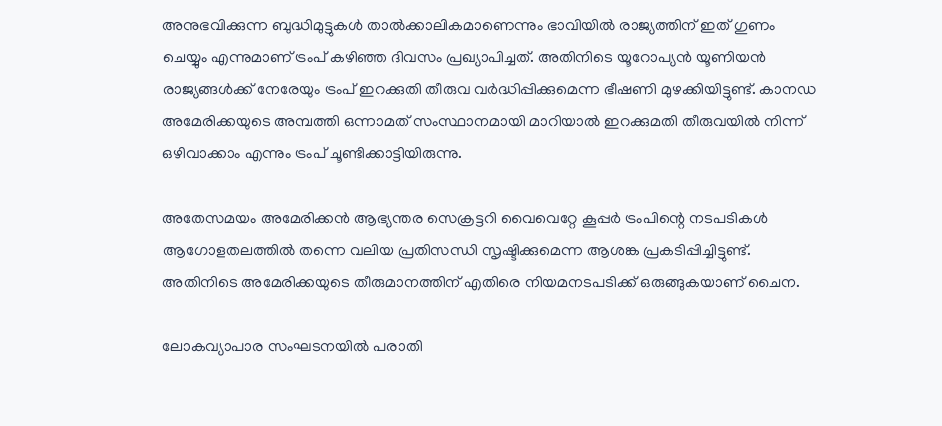അനുഭവിക്കുന്ന ബുദ്ധിമുട്ടുകള്‍ താല്‍ക്കാലികമാണെന്നും ഭാവിയില്‍ രാജ്യത്തിന് ഇത് ഗുണം ചെയ്യും എന്നുമാണ് ട്രംപ് കഴിഞ്ഞ ദിവസം പ്രഖ്യാപിച്ചത്. അതിനിടെ യൂറോപ്യന്‍ യൂണിയന്‍ രാജ്യങ്ങള്‍ക്ക് നേരേയും ട്രംപ് ഇറക്കുതി തീരുവ വര്‍ദ്ധിപ്പിക്കുമെന്ന ഭീഷണി മുഴക്കിയിട്ടുണ്ട്. കാനഡ അമേരിക്കയുടെ അമ്പത്തി ഒന്നാമത് സംസ്ഥാനമായി മാറിയാല്‍ ഇറക്കുമതി തീരുവയില്‍ നിന്ന് ഒഴിവാക്കാം എന്നും ട്രംപ് ചൂണ്ടിക്കാട്ടിയിരുന്നു.

അതേസമയം അമേരിക്കന്‍ ആഭ്യന്തര സെക്രട്ടറി വൈവെറ്റേ കൂപ്പര്‍ ട്രംപിന്റെ നടപടികള്‍ ആഗോളതലത്തില്‍ തന്നെ വലിയ പ്രതിസന്ധി സൃഷ്ടിക്കുമെന്ന ആശങ്ക പ്രകടിപ്പിച്ചിട്ടുണ്ട്. അതിനിടെ അമേരിക്കയുടെ തീരുമാനത്തിന് എതിരെ നിയമനടപടിക്ക് ഒരുങ്ങുകയാണ് ചൈന.

ലോകവ്യാപാര സംഘടനയില്‍ പരാതി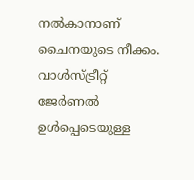നല്‍കാനാണ് ചൈനയുടെ നീക്കം. വാള്‍സ്ട്രീറ്റ് ജേര്‍ണല്‍ ഉള്‍പ്പെടെയുള്ള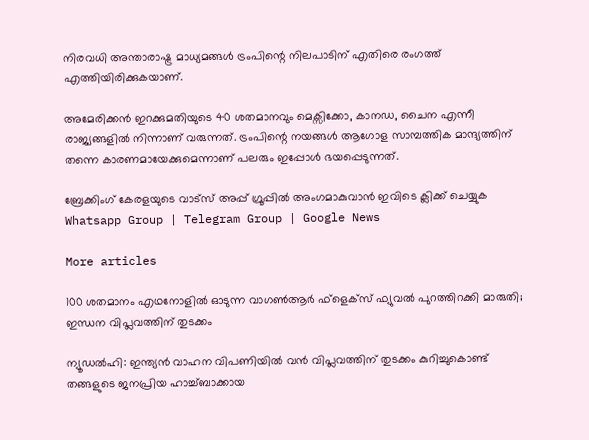നിരവധി അന്താരാഷ്ട്ര മാധ്യമങ്ങള്‍ ട്രംപിന്റെ നിലപാടിന് എതിരെ രംഗത്ത് എത്തിയിരിക്കുകയാണ്.

അമേരിക്കന്‍ ഇറക്കുമതിയുടെ 40 ശതമാനവും മെക്സിക്കോ, കാനഡ, ചൈന എന്നീ രാജ്യങ്ങളില്‍ നിന്നാണ് വരുന്നത്. ട്രംപിന്റെ നയങ്ങള്‍ ആഗോള സാമ്പത്തിക മാന്ദ്യത്തിന് തന്നെ കാരണമായേക്കുമെന്നാണ് പലരും ഇപ്പോള്‍ ഭയപ്പെടുന്നത്.

ബ്രേക്കിംഗ് കേരളയുടെ വാട്സ് അപ്പ് ഗ്രൂപ്പിൽ അംഗമാകുവാൻ ഇവിടെ ക്ലിക്ക് ചെയ്യുക Whatsapp Group | Telegram Group | Google News

More articles

100 ശതമാനം എഥനോളിൽ ഓടുന്ന വാഗൺആർ ഫ്ളെക്സ് ഫ്യുവൽ പുറത്തിറക്കി മാരുതി; ഇന്ധന വിപ്ലവത്തിന് തുടക്കം

ന്യൂഡൽഹി: ഇന്ത്യൻ വാഹന വിപണിയിൽ വൻ വിപ്ലവത്തിന് തുടക്കം കുറിച്ചുകൊണ്ട് തങ്ങളുടെ ജനപ്രിയ ഹാച്ച്ബാക്കായ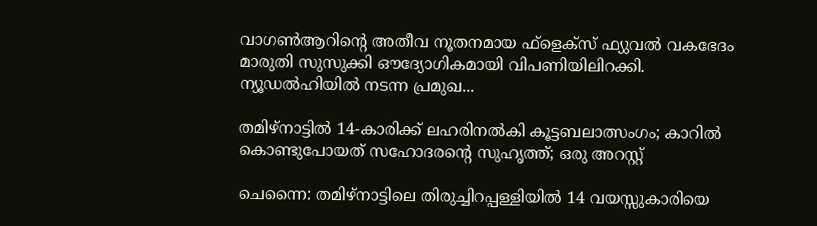വാഗൺആറിന്റെ അതീവ നൂതനമായ ഫ്‌ളെക്‌സ് ഫ്യുവൽ വകഭേദം മാരുതി സുസുക്കി ഔദ്യോഗികമായി വിപണിയിലിറക്കി. ന്യൂഡൽഹിയിൽ നടന്ന പ്രമുഖ...

തമിഴ്നാട്ടിൽ 14-കാരിക്ക് ലഹരിനൽകി കൂട്ടബലാത്സംഗം; കാറിൽ കൊണ്ടുപോയത് സഹോദരന്റെ സുഹൃത്ത്; ഒരു അറസ്റ്റ്

ചെന്നൈ: തമിഴ്നാട്ടിലെ തിരുച്ചിറപ്പള്ളിയിൽ 14 വയസ്സുകാരിയെ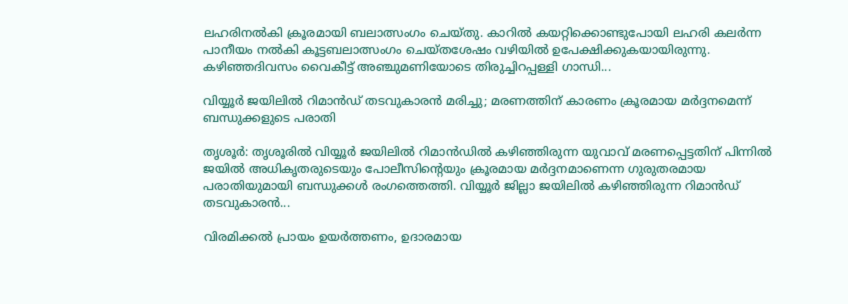ലഹരിനൽകി ക്രൂരമായി ബലാത്സംഗം ചെയ്തു. കാറിൽ കയറ്റിക്കൊണ്ടുപോയി ലഹരി കലർന്ന പാനീയം നൽകി കൂട്ടബലാത്സംഗം ചെയ്തശേഷം വഴിയിൽ ഉപേക്ഷിക്കുകയായിരുന്നു. കഴിഞ്ഞദിവസം വൈകീട്ട് അഞ്ചുമണിയോടെ തിരുച്ചിറപ്പള്ളി ഗാന്ധി...

വിയ്യൂർ ജയിലിൽ റിമാൻഡ് തടവുകാരൻ മരിച്ചു; മരണത്തിന് കാരണം ക്രൂരമായ മർദ്ദനമെന്ന് ബന്ധുക്കളുടെ പരാതി

തൃശൂർ: തൃശൂരിൽ വിയ്യൂർ ജയിലിൽ റിമാൻഡിൽ കഴിഞ്ഞിരുന്ന യുവാവ് മരണപ്പെട്ടതിന് പിന്നിൽ ജയിൽ അധികൃതരുടെയും പോലീസിന്റെയും ക്രൂരമായ മർദ്ദനമാണെന്ന ഗുരുതരമായ പരാതിയുമായി ബന്ധുക്കൾ രംഗത്തെത്തി. വിയ്യൂർ ജില്ലാ ജയിലിൽ കഴിഞ്ഞിരുന്ന റിമാൻഡ് തടവുകാരൻ...

വിരമിക്കൽ പ്രായം ഉയർത്തണം, ഉദാരമായ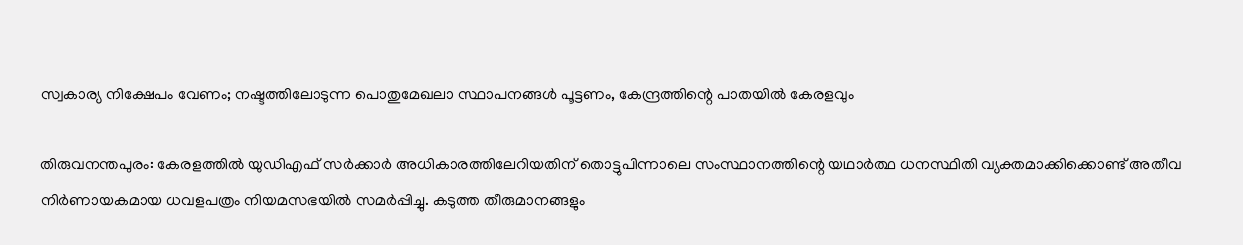സ്വകാര്യ നിക്ഷേപം വേണം; നഷ്ടത്തിലോടുന്ന പൊതുമേഖലാ സ്ഥാപനങ്ങള്‍ പൂട്ടണം, കേന്ദ്രത്തിന്റെ പാതയില്‍ കേരളവും

തിരുവനന്തപുരം: കേരളത്തിൽ യുഡിഎഫ് സർക്കാർ അധികാരത്തിലേറിയതിന് തൊട്ടുപിന്നാലെ സംസ്ഥാനത്തിന്റെ യഥാർത്ഥ ധനസ്ഥിതി വ്യക്തമാക്കിക്കൊണ്ട് അതീവ നിർണായകമായ ധവളപത്രം നിയമസഭയിൽ സമർപ്പിച്ചു. കടുത്ത തീരുമാനങ്ങളും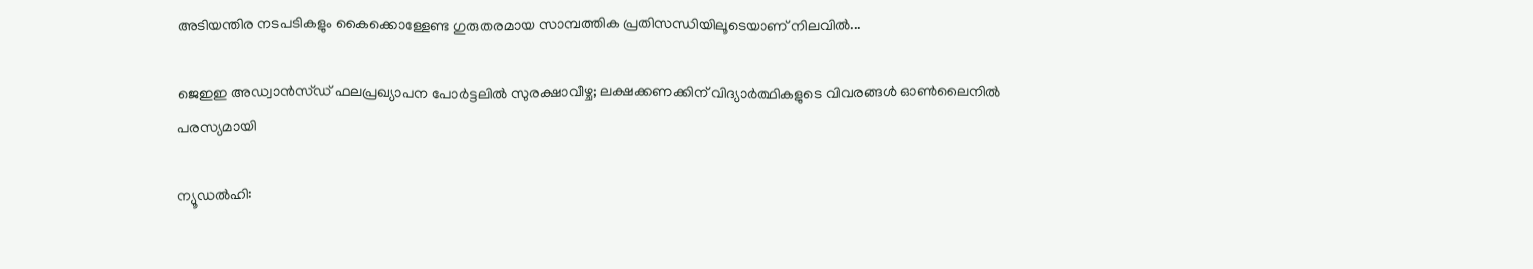അടിയന്തിര നടപടികളും കൈക്കൊള്ളേണ്ട ഗുരുതരമായ സാമ്പത്തിക പ്രതിസന്ധിയിലൂടെയാണ് നിലവിൽ...

ജെഇഇ അഡ്വാൻസ്ഡ് ഫലപ്രഖ്യാപന പോർട്ടലിൽ സുരക്ഷാവീഴ്ച; ലക്ഷക്കണക്കിന് വിദ്യാർത്ഥികളുടെ വിവരങ്ങൾ ഓൺലൈനിൽ പരസ്യമായി

ന്യൂഡൽഹി: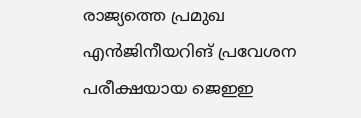രാജ്യത്തെ പ്രമുഖ എൻജിനീയറിങ് പ്രവേശന പരീക്ഷയായ ജെഇഇ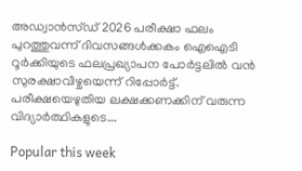അഡ്വാൻസ്ഡ് 2026 പരീക്ഷാ ഫലം പുറത്തുവന്ന് ദിവസങ്ങൾക്കകം ഐഐടി റൂർക്കിയുടെ ഫലപ്രഖ്യാപന പോർട്ടലിൽ വൻ സുരക്ഷാവീഴ്ചയെന്ന് റിപ്പോർട്ട്. പരീക്ഷയെഴുതിയ ലക്ഷക്കണക്കിന് വരുന്ന വിദ്യാർത്ഥികളുടെ...

Popular this week